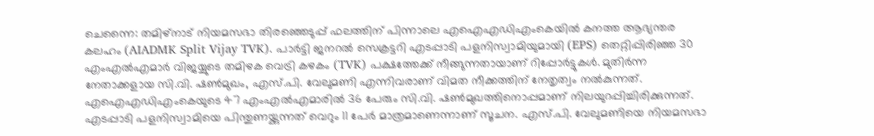ചെന്നൈ: തമിഴ്നാട് നിയമസഭാ തിരഞ്ഞെടുപ്പ് ഫലത്തിന് പിന്നാലെ എഐഎഡിഎംകെയിൽ കനത്ത ആഭ്യന്തര കലഹം (AIADMK Split Vijay TVK). പാർട്ടി ജനറൽ സെക്രട്ടറി എടപ്പാടി പളനിസ്വാമിയുമായി (EPS) തെറ്റിപ്പിരിഞ്ഞ 30 എംഎൽഎമാർ വിജയ്യുടെ തമിഴക വെട്രി കഴകം (TVK) പക്ഷത്തേക്ക് നീങ്ങുന്നതായാണ് റിപ്പോർട്ടുകൾ. മുതിർന്ന നേതാക്കളായ സി.വി. ഷൺമുഖം, എസ്.പി. വേലുമണി എന്നിവരാണ് വിമത നീക്കത്തിന് നേതൃത്വം നൽകുന്നത്.
എഐഎഡിഎംകെയുടെ 47 എംഎൽഎമാരിൽ 36 പേരും സി.വി. ഷൺമുഖത്തിനൊപ്പമാണ് നിലയുറപ്പിച്ചിരിക്കുന്നത്. എടപ്പാടി പളനിസ്വാമിയെ പിന്തുണയ്ക്കുന്നത് വെറും 11 പേർ മാത്രമാണെന്നാണ് സൂചന. എസ്.പി. വേലുമണിയെ നിയമസഭാ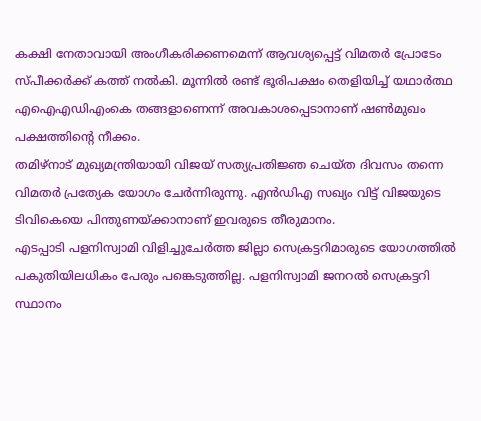കക്ഷി നേതാവായി അംഗീകരിക്കണമെന്ന് ആവശ്യപ്പെട്ട് വിമതർ പ്രോടേം സ്പീക്കർക്ക് കത്ത് നൽകി. മൂന്നിൽ രണ്ട് ഭൂരിപക്ഷം തെളിയിച്ച് യഥാർത്ഥ എഐഎഡിഎംകെ തങ്ങളാണെന്ന് അവകാശപ്പെടാനാണ് ഷൺമുഖം പക്ഷത്തിന്റെ നീക്കം.
തമിഴ്നാട് മുഖ്യമന്ത്രിയായി വിജയ് സത്യപ്രതിജ്ഞ ചെയ്ത ദിവസം തന്നെ വിമതർ പ്രത്യേക യോഗം ചേർന്നിരുന്നു. എൻഡിഎ സഖ്യം വിട്ട് വിജയുടെ ടിവികെയെ പിന്തുണയ്ക്കാനാണ് ഇവരുടെ തീരുമാനം.
എടപ്പാടി പളനിസ്വാമി വിളിച്ചുചേർത്ത ജില്ലാ സെക്രട്ടറിമാരുടെ യോഗത്തിൽ പകുതിയിലധികം പേരും പങ്കെടുത്തില്ല. പളനിസ്വാമി ജനറൽ സെക്രട്ടറി സ്ഥാനം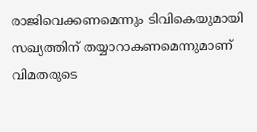രാജിവെക്കണമെന്നും ടിവികെയുമായി സഖ്യത്തിന് തയ്യാറാകണമെന്നുമാണ് വിമതരുടെ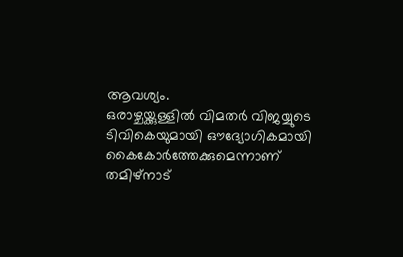ആവശ്യം.
ഒരാഴ്ചയ്ക്കുള്ളിൽ വിമതർ വിജയ്യുടെ ടിവികെയുമായി ഔദ്യോഗികമായി കൈകോർത്തേക്കുമെന്നാണ് തമിഴ്നാട്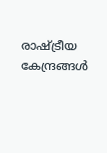രാഷ്ട്രീയ കേന്ദ്രങ്ങൾ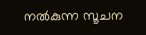നൽകുന്ന സൂചന